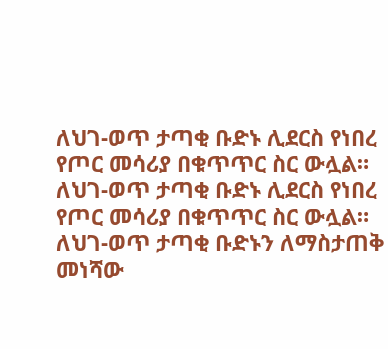ለህገ-ወጥ ታጣቂ ቡድኑ ሊደርስ የነበረ የጦር መሳሪያ በቁጥጥር ስር ውሏል።
ለህገ-ወጥ ታጣቂ ቡድኑ ሊደርስ የነበረ የጦር መሳሪያ በቁጥጥር ስር ውሏል። ለህገ-ወጥ ታጣቂ ቡድኑን ለማስታጠቅ መነሻው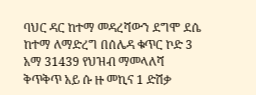ባህር ዳር ከተማ መዳረሻውን ደግሞ ደሴ ከተማ ለማድረግ በሰሌዳ ቁጥር ኮድ 3 አማ 31439 የህዝብ ማመላለሻ ቅጥቅጥ አይ ሱ ዙ መኪና 1 ድሽቃ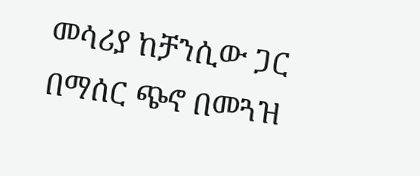መሳሪያ ከቻንሲው ጋር በማሰር ጭኖ በመጓዝ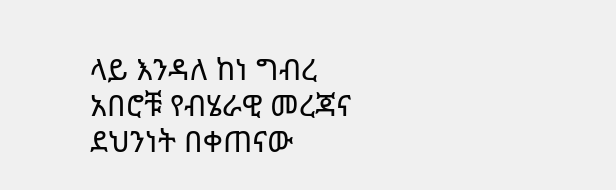ላይ እንዳለ ከነ ግብረ አበሮቹ የብሄራዊ መረጃና ደህንነት በቀጠናው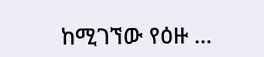ከሚገኘው የዕዙ …